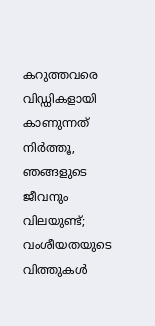കറുത്തവരെ വിഡ്ഡികളായി കാണുന്നത് നിര്‍ത്തൂ, ഞങ്ങളുടെ ജീവനും വിലയുണ്ട്; വംശീയതയുടെ വിത്തുകള്‍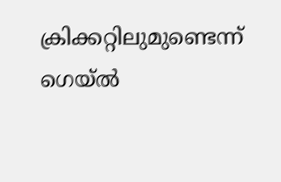ക്രിക്കറ്റിലുമുണ്ടെന്ന് ഗെയ്ല്‍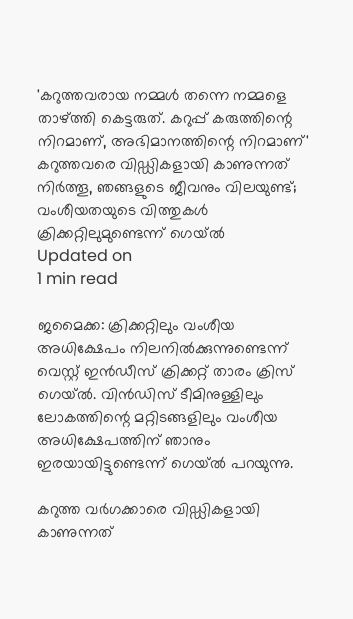'കറുത്തവരായ നമ്മള്‍ തന്നെ നമ്മളെ താഴ്ത്തി കെട്ടരുത്. കറുപ്പ് കരുത്തിന്റെ നിറമാണ്, അഭിമാനത്തിന്റെ നിറമാണ്'
കറുത്തവരെ വിഡ്ഡികളായി കാണുന്നത് നിര്‍ത്തൂ, ഞങ്ങളുടെ ജീവനും വിലയുണ്ട്; വംശീയതയുടെ വിത്തുകള്‍ ക്രിക്കറ്റിലുമുണ്ടെന്ന് ഗെയ്ല്‍
Updated on
1 min read

ജമൈക്ക: ക്രിക്കറ്റിലും വംശീയ അധിക്ഷേപം നിലനില്‍ക്കുന്നുണ്ടെന്ന് വെസ്റ്റ് ഇന്‍ഡീസ് ക്രിക്കറ്റ് താരം ക്രിസ് ഗെയ്ല്‍. വിന്‍ഡിസ് ടീമിനുള്ളിലും ലോകത്തിന്റെ മറ്റിടങ്ങളിലും വംശീയ അധിക്ഷേപത്തിന് ഞാനും ഇരയായിട്ടുണ്ടെന്ന് ഗെയ്ല്‍ പറയുന്നു.

കറുത്ത വര്‍ഗക്കാരെ വിഡ്ഡികളായി കാണുന്നത്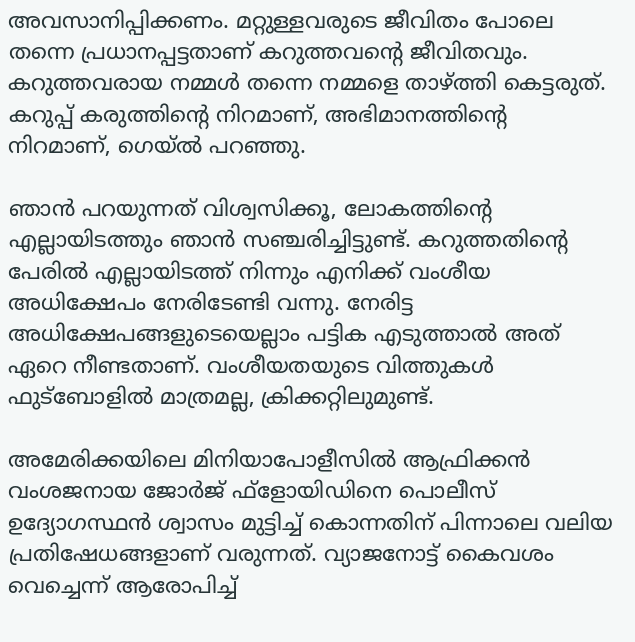അവസാനിപ്പിക്കണം. മറ്റുള്ളവരുടെ ജീവിതം പോലെ തന്നെ പ്രധാനപ്പട്ടതാണ് കറുത്തവന്റെ ജീവിതവും. കറുത്തവരായ നമ്മള്‍ തന്നെ നമ്മളെ താഴ്ത്തി കെട്ടരുത്. കറുപ്പ് കരുത്തിന്റെ നിറമാണ്, അഭിമാനത്തിന്റെ നിറമാണ്, ഗെയ്ല്‍ പറഞ്ഞു.

ഞാന്‍ പറയുന്നത് വിശ്വസിക്കൂ, ലോകത്തിന്റെ എല്ലായിടത്തും ഞാന്‍ സഞ്ചരിച്ചിട്ടുണ്ട്. കറുത്തതിന്റെ പേരില്‍ എല്ലായിടത്ത് നിന്നും എനിക്ക് വംശീയ അധിക്ഷേപം നേരിടേണ്ടി വന്നു. നേരിട്ട അധിക്ഷേപങ്ങളുടെയെല്ലാം പട്ടിക എടുത്താല്‍ അത് ഏറെ നീണ്ടതാണ്. വംശീയതയുടെ വിത്തുകള്‍ ഫുട്‌ബോളില്‍ മാത്രമല്ല, ക്രിക്കറ്റിലുമുണ്ട്.

അമേരിക്കയിലെ മിനിയാപോളീസില്‍ ആഫ്രിക്കന്‍ വംശജനായ ജോര്‍ജ് ഫ്‌ളോയിഡിനെ പൊലീസ് ഉദ്യോഗസ്ഥന്‍ ശ്വാസം മുട്ടിച്ച് കൊന്നതിന് പിന്നാലെ വലിയ പ്രതിഷേധങ്ങളാണ് വരുന്നത്. വ്യാജനോട്ട് കൈവശം വെച്ചെന്ന് ആരോപിച്ച്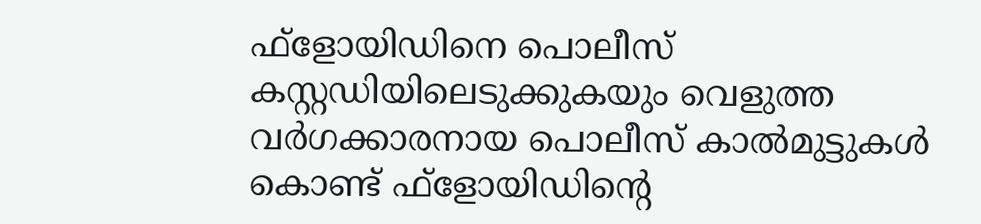ഫ്‌ളോയിഡിനെ പൊലീസ് കസ്റ്റഡിയിലെടുക്കുകയും വെളുത്ത വര്‍ഗക്കാരനായ പൊലീസ് കാല്‍മുട്ടുകള്‍ കൊണ്ട് ഫ്‌ളോയിഡിന്റെ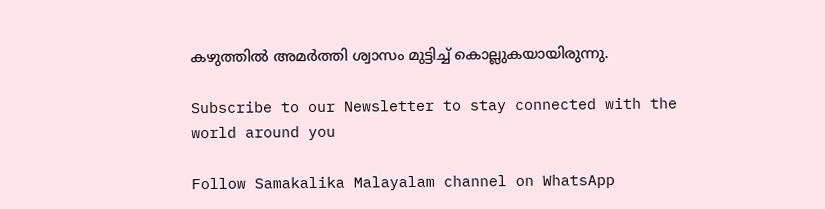കഴുത്തില്‍ അമര്‍ത്തി ശ്വാസം മുട്ടിച്ച് കൊല്ലുകയായിരുന്നു.

Subscribe to our Newsletter to stay connected with the world around you

Follow Samakalika Malayalam channel on WhatsApp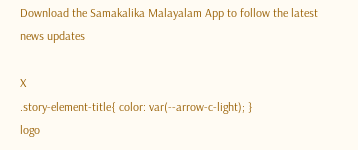Download the Samakalika Malayalam App to follow the latest news updates

X
.story-element-title{ color: var(--arrow-c-light); }
logo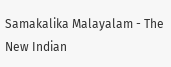Samakalika Malayalam - The New Indian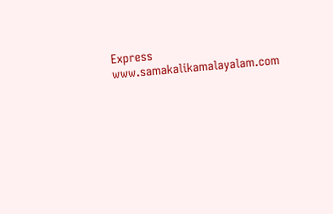Express
www.samakalikamalayalam.com